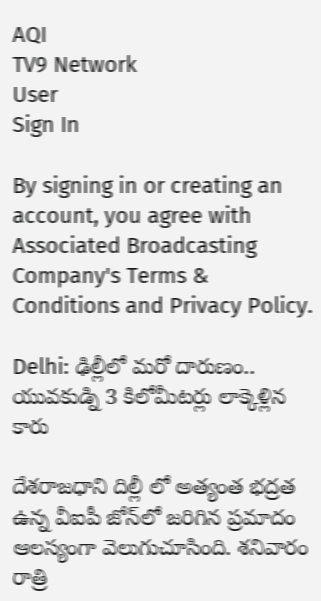AQI
TV9 Network
User
Sign In

By signing in or creating an account, you agree with Associated Broadcasting Company's Terms & Conditions and Privacy Policy.

Delhi: ఢిల్లీలో మరో దారుణం.. యువకుడ్ని 3 కిలోమీటర్లు లాక్కెళ్లిన కారు

దేశరాజధాని దిల్లీ లో అత్యంత భద్రత ఉన్న వీఐపీ జోన్‌లో జరిగిన ప్రమాదం ఆలస్యంగా వెలుగుచూసింది. శనివారం రాత్రి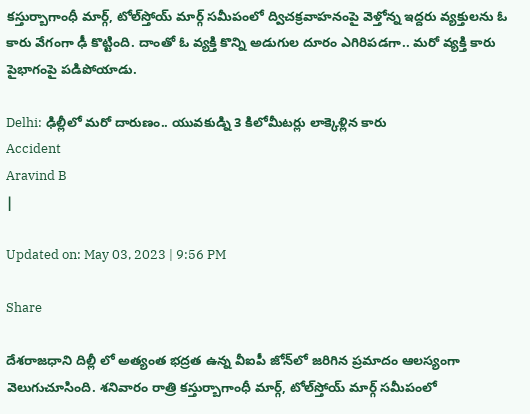కస్తుర్బాగాంధీ మార్గ్‌, టోల్‌స్తోయ్‌ మార్గ్ సమీపంలో ద్విచక్రవాహనంపై వెళ్తోన్న ఇద్దరు వ్యక్తులను ఓ కారు వేగంగా ఢీ కొట్టింది. దాంతో ఓ వ్యక్తి కొన్ని అడుగుల దూరం ఎగిరిపడగా.. మరో వ్యక్తి కారు పైభాగంపై పడిపోయాడు.

Delhi: ఢిల్లీలో మరో దారుణం.. యువకుడ్ని 3 కిలోమీటర్లు లాక్కెళ్లిన కారు
Accident
Aravind B
|

Updated on: May 03, 2023 | 9:56 PM

Share

దేశరాజధాని దిల్లీ లో అత్యంత భద్రత ఉన్న వీఐపీ జోన్‌లో జరిగిన ప్రమాదం ఆలస్యంగా వెలుగుచూసింది. శనివారం రాత్రి కస్తుర్బాగాంధీ మార్గ్‌, టోల్‌స్తోయ్‌ మార్గ్ సమీపంలో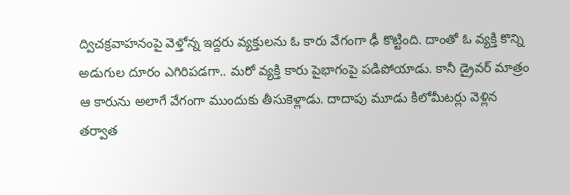ద్విచక్రవాహనంపై వెళ్తోన్న ఇద్దరు వ్యక్తులను ఓ కారు వేగంగా ఢీ కొట్టింది. దాంతో ఓ వ్యక్తి కొన్ని అడుగుల దూరం ఎగిరిపడగా.. మరో వ్యక్తి కారు పైభాగంపై పడిపోయాడు. కానీ డ్రైవర్‌ మాత్రం ఆ కారును అలాగే వేగంగా ముందుకు తీసుకెళ్లాడు. దాదాపు మూడు కిలోమీటర్లు వెళ్లిన తర్వాత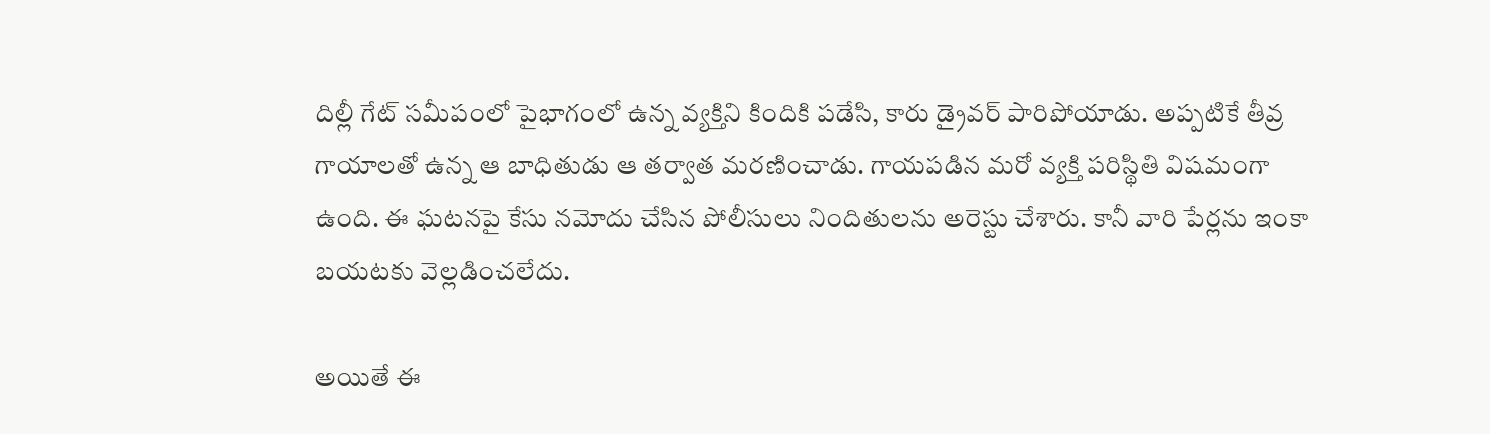దిల్లీ గేట్ సమీపంలో పైభాగంలో ఉన్న వ్యక్తిని కిందికి పడేసి, కారు డ్రైవర్‌ పారిపోయాడు. అప్పటికే తీవ్ర గాయాలతో ఉన్న ఆ బాధితుడు ఆ తర్వాత మరణించాడు. గాయపడిన మరో వ్యక్తి పరిస్థితి విషమంగా ఉంది. ఈ ఘటనపై కేసు నమోదు చేసిన పోలీసులు నిందితులను అరెస్టు చేశారు. కానీ వారి పేర్లను ఇంకా బయటకు వెల్లడించలేదు.

అయితే ఈ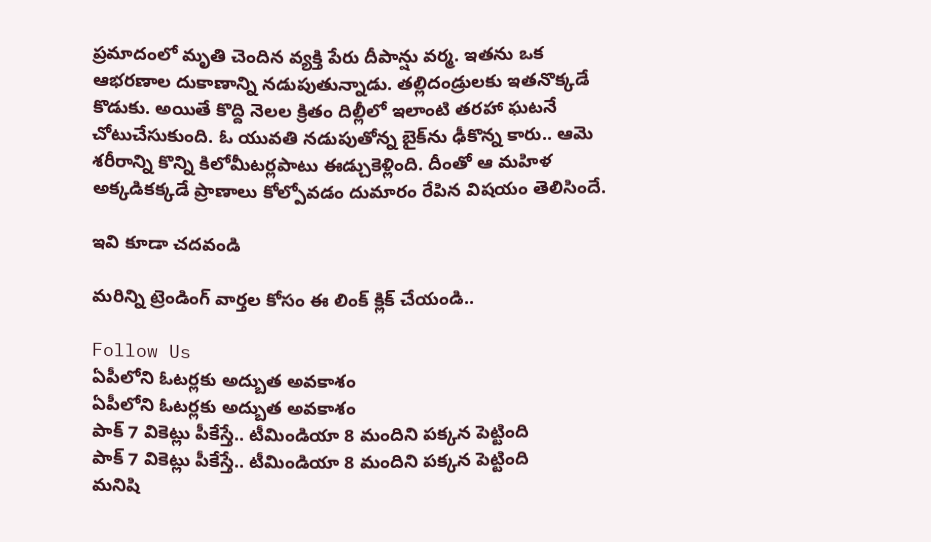ప్రమాదంలో మృతి చెందిన వ్యక్తి పేరు దీపాన్షు వర్మ. ఇతను ఒక ఆభరణాల దుకాణాన్ని నడుపుతున్నాడు. తల్లిదండ్రులకు ఇతనొక్కడే కొడుకు. అయితే కొద్ది నెలల క్రితం దిల్లీలో ఇలాంటి తరహా ఘటనే చోటుచేసుకుంది. ఓ యువతి నడుపుతోన్న బైక్‌ను ఢీకొన్న కారు.. ఆమె శరీరాన్ని కొన్ని కిలోమీటర్లపాటు ఈడ్చుకెళ్లింది. దీంతో ఆ మహిళ అక్కడికక్కడే ప్రాణాలు కోల్పోవడం దుమారం రేపిన విషయం తెలిసిందే.

ఇవి కూడా చదవండి

మరిన్ని ట్రెండింగ్ వార్తల కోసం ఈ లింక్ క్లిక్ చేయండి..

Follow Us
ఏపీలోని ఓటర్లకు అద్బుత అవకాశం
ఏపీలోని ఓటర్లకు అద్బుత అవకాశం
పాక్ 7 వికెట్లు పీకేస్తే.. టీమిండియా 8 మందిని పక్కన పెట్టింది
పాక్ 7 వికెట్లు పీకేస్తే.. టీమిండియా 8 మందిని పక్కన పెట్టింది
మనిషి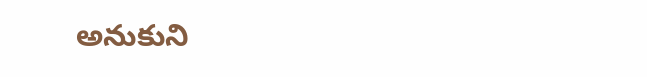అనుకుని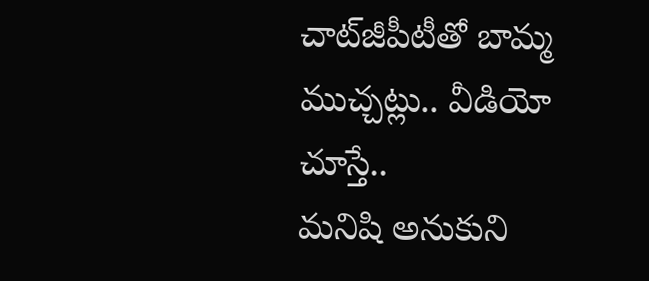చాట్‌జీపీటీతో బామ్మ ముచ్చట్లు.. వీడియో చూస్తే..
మనిషి అనుకుని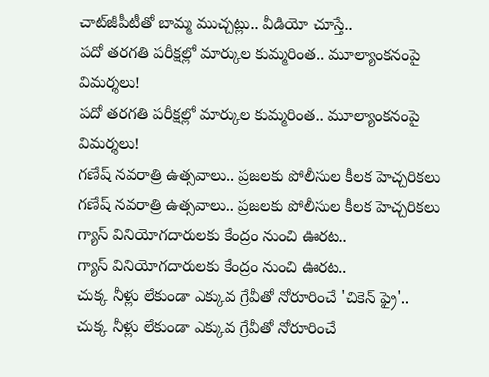చాట్‌జీపీటీతో బామ్మ ముచ్చట్లు.. వీడియో చూస్తే..
పదో తరగతి పరీక్షల్లో మార్కుల కుమ్మరింత.. మూల్యాంకనంపై విమర్శలు!
పదో తరగతి పరీక్షల్లో మార్కుల కుమ్మరింత.. మూల్యాంకనంపై విమర్శలు!
గణేష్‌ నవరాత్రి ఉత్సవాలు.. ప్రజలకు పోలీసుల కీలక హెచ్చరికలు
గణేష్‌ నవరాత్రి ఉత్సవాలు.. ప్రజలకు పోలీసుల కీలక హెచ్చరికలు
గ్యాస్ వినియోగదారులకు కేంద్రం నుంచి ఊరట..
గ్యాస్ వినియోగదారులకు కేంద్రం నుంచి ఊరట..
చుక్క నీళ్లు లేకుండా ఎక్కువ గ్రేవీతో నోరూరించే 'చికెన్ ఫ్రై'..
చుక్క నీళ్లు లేకుండా ఎక్కువ గ్రేవీతో నోరూరించే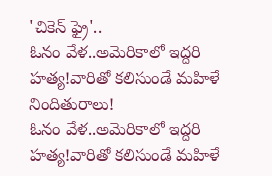'చికెన్ ఫ్రై'..
ఓనం వేళ..అమెరికాలో ఇద్దరి హత్య!వారితో కలిసుండే మహిళే నిందితురాలు!
ఓనం వేళ..అమెరికాలో ఇద్దరి హత్య!వారితో కలిసుండే మహిళే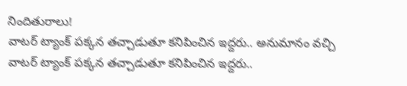నిందితురాలు!
వాటర్ ట్యాంక్ పక్కన తచ్చాడుతూ కనిపించిన ఇద్దరు.. అనుమానం వచ్చి
వాటర్ ట్యాంక్ పక్కన తచ్చాడుతూ కనిపించిన ఇద్దరు..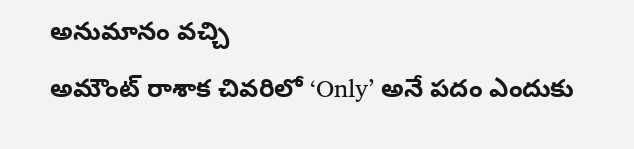అనుమానం వచ్చి
అమౌంట్ రాశాక చివరిలో ‘Only’ అనే పదం ఎందుకు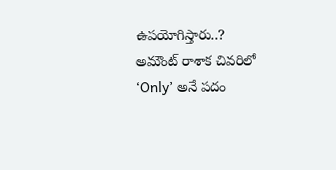ఉపయోగిస్తారు..?
అమౌంట్ రాశాక చివరిలో ‘Only’ అనే పదం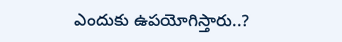ఎందుకు ఉపయోగిస్తారు..?